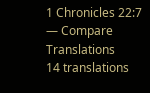1 Chronicles 22:7 — Compare Translations
14 translations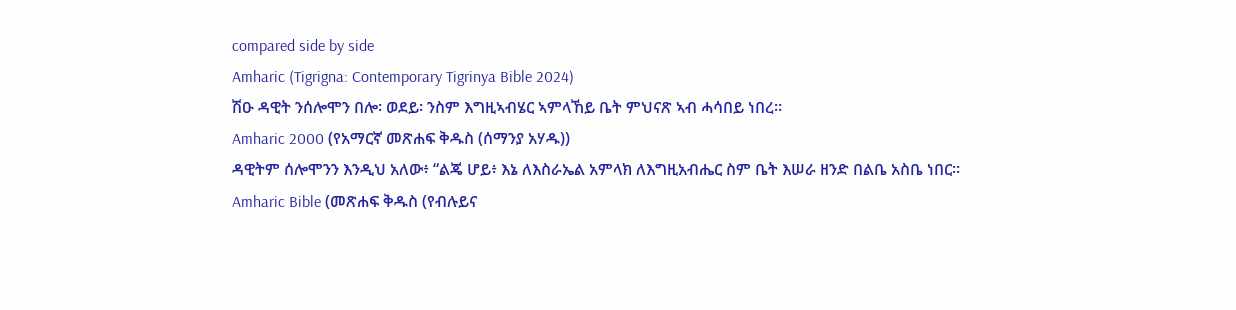compared side by side
Amharic (Tigrigna: Contemporary Tigrinya Bible 2024)
ሽዑ ዳዊት ንሰሎሞን በሎ፡ ወደይ፡ ንስም እግዚኣብሄር ኣምላኸይ ቤት ምህናጽ ኣብ ሓሳበይ ነበረ።
Amharic 2000 (የአማርኛ መጽሐፍ ቅዱስ (ሰማንያ አሃዱ))
ዳዊትም ሰሎሞንን እንዲህ አለው፥ “ልጄ ሆይ፥ እኔ ለእስራኤል አምላክ ለእግዚአብሔር ስም ቤት እሠራ ዘንድ በልቤ አስቤ ነበር።
Amharic Bible (መጽሐፍ ቅዱስ (የብሉይና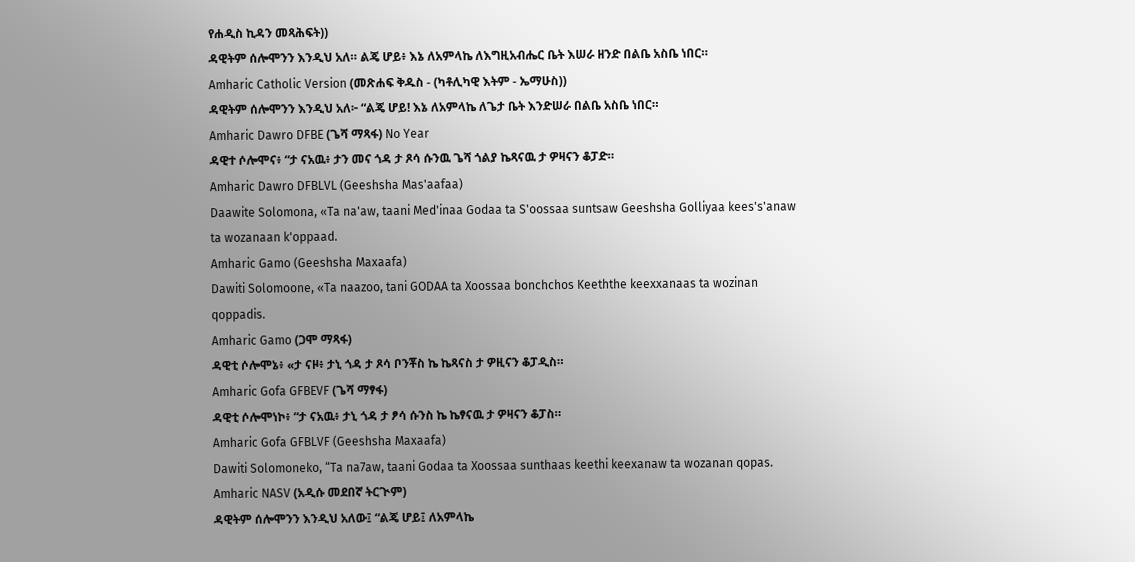የሐዲስ ኪዳን መጻሕፍት))
ዳዊትም ሰሎሞንን እንዲህ አለ። ልጄ ሆይ፥ እኔ ለአምላኬ ለእግዚአብሔር ቤት እሠራ ዘንድ በልቤ አስቤ ነበር።
Amharic Catholic Version (መጽሐፍ ቅዱስ - (ካቶሊካዊ እትም - ኤማሁስ))
ዳዊትም ሰሎሞንን እንዲህ አለ፦ “ልጄ ሆይ! እኔ ለአምላኬ ለጌታ ቤት እንድሠራ በልቤ አስቤ ነበር።
Amharic Dawro DFBE (ጌሻ ማጻፋ) No Year
ዳዊተ ሶሎሞና፥ “ታ ናአዉ፥ ታን መና ጎዳ ታ ጾሳ ሱንዉ ጌሻ ጎልያ ኬጻናዉ ታ ዎዛናን ቆፓድ።
Amharic Dawro DFBLVL (Geeshsha Mas'aafaa)
Daawite Solomona, «Ta na'aw, taani Med'inaa Godaa ta S'oossaa suntsaw Geeshsha Golliyaa kees's'anaw ta wozanaan k'oppaad.
Amharic Gamo (Geeshsha Maxaafa)
Dawiti Solomoone, «Ta naazoo, tani GODAA ta Xoossaa bonchchos Keeththe keexxanaas ta wozinan qoppadis.
Amharic Gamo (ጋሞ ማጻፋ)
ዳዊቲ ሶሎሞኔ፥ «ታ ናዞ፥ ታኒ ጎዳ ታ ጾሳ ቦንቾስ ኬ ኬጻናስ ታ ዎዚናን ቆፓዲስ።
Amharic Gofa GFBEVF (ጌሻ ማፃፋ)
ዳዊቲ ሶሎሞነኮ፥ “ታ ናአዉ፥ ታኒ ጎዳ ታ ፆሳ ሱንስ ኬ ኬፃናዉ ታ ዎዛናን ቆፓስ።
Amharic Gofa GFBLVF (Geeshsha Maxaafa)
Dawiti Solomoneko, “Ta na7aw, taani Godaa ta Xoossaa sunthaas keethi keexanaw ta wozanan qopas.
Amharic NASV (አዲሱ መደበኛ ትርጒም)
ዳዊትም ሰሎሞንን እንዲህ አለው፤ “ልጄ ሆይ፤ ለአምላኬ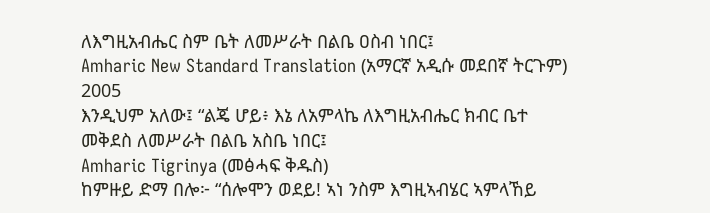ለእግዚአብሔር ስም ቤት ለመሥራት በልቤ ዐስብ ነበር፤
Amharic New Standard Translation (አማርኛ አዲሱ መደበኛ ትርጉም) 2005
እንዲህም አለው፤ “ልጄ ሆይ፥ እኔ ለአምላኬ ለእግዚአብሔር ክብር ቤተ መቅደስ ለመሥራት በልቤ አስቤ ነበር፤
Amharic Tigrinya (መፅሓፍ ቅዱስ)
ከምዙይ ድማ በሎ፦ “ሰሎሞን ወደይ! ኣነ ንስም እግዚኣብሄር ኣምላኸይ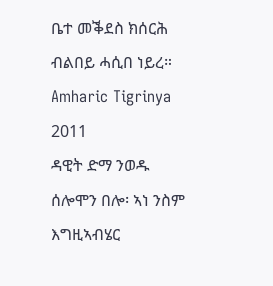ቤተ መቕደስ ክሰርሕ ብልበይ ሓሲበ ነይረ።
Amharic Tigrinya 2011
ዳዊት ድማ ንወዱ ሰሎሞን በሎ፡ ኣነ ንስም እግዚኣብሄር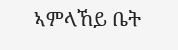ኣምላኸይ ቤት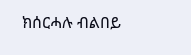ክሰርሓሉ ብልበይ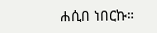ሐሲበ ነበርኩ።